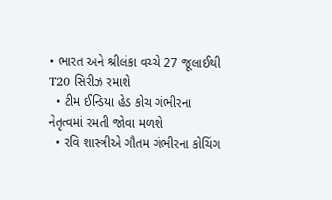• ભારત અને શ્રીલંકા વચ્ચે 27 જૂલાઈથી T20 સિરીઝ રમાશે
  • ટીમ ઈન્ડિયા હેડ કોચ ગંભીરના નેતૃત્વમાં રમતી જોવા મળશે
  • રવિ શાસ્ત્રીએ ગૌતમ ગંભીરના કોચિંગ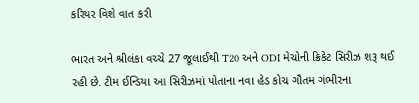કરિયર વિશે વાત કરી

ભારત અને શ્રીલંકા વચ્ચે 27 જૂલાઈથી T20 અને ODI મેચોની ક્રિકેટ સિરીઝ શરૂ થઈ રહી છે. ટીમ ઈન્ડિયા આ સિરીઝમાં પોતાના નવા હેડ કોચ ગૌતમ ગંભીરના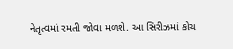નેતૃત્વમાં રમતી જોવા મળશે. આ સિરીઝમાં કોચ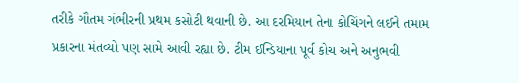તરીકે ગૌતમ ગંભીરની પ્રથમ કસોટી થવાની છે. આ દરમિયાન તેના કોચિંગને લઈને તમામ પ્રકારના મંતવ્યો પણ સામે આવી રહ્યા છે. ટીમ ઈન્ડિયાના પૂર્વ કોચ અને અનુભવી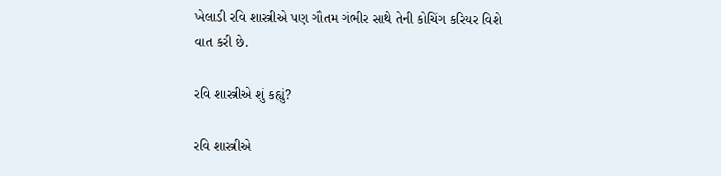ખેલાડી રવિ શાસ્ત્રીએ પણ ગૌતમ ગંભીર સાથે તેની કોચિંગ કરિયર વિશે વાત કરી છે.

રવિ શાસ્ત્રીએ શું કહ્યું?

રવિ શાસ્ત્રીએ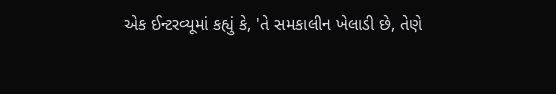એક ઈન્ટરવ્યૂમાં કહ્યું કે, 'તે સમકાલીન ખેલાડી છે, તેણે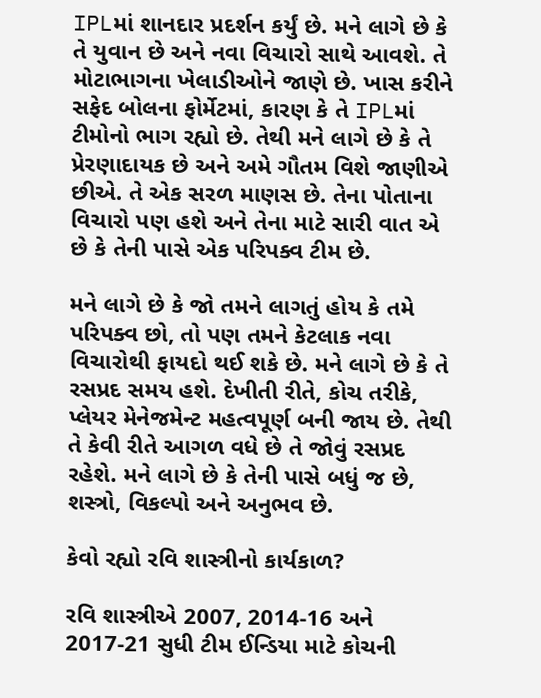IPLમાં શાનદાર પ્રદર્શન કર્યું છે. મને લાગે છે કે તે યુવાન છે અને નવા વિચારો સાથે આવશે. તે મોટાભાગના ખેલાડીઓને જાણે છે. ખાસ કરીને સફેદ બોલના ફોર્મેટમાં, કારણ કે તે IPLમાં ટીમોનો ભાગ રહ્યો છે. તેથી મને લાગે છે કે તે પ્રેરણાદાયક છે અને અમે ગૌતમ વિશે જાણીએ છીએ. તે એક સરળ માણસ છે. તેના પોતાના વિચારો પણ હશે અને તેના માટે સારી વાત એ છે કે તેની પાસે એક પરિપક્વ ટીમ છે.

મને લાગે છે કે જો તમને લાગતું હોય કે તમે પરિપક્વ છો, તો પણ તમને કેટલાક નવા વિચારોથી ફાયદો થઈ શકે છે. મને લાગે છે કે તે રસપ્રદ સમય હશે. દેખીતી રીતે, કોચ તરીકે, પ્લેયર મેનેજમેન્ટ મહત્વપૂર્ણ બની જાય છે. તેથી તે કેવી રીતે આગળ વધે છે તે જોવું રસપ્રદ રહેશે. મને લાગે છે કે તેની પાસે બધું જ છે, શસ્ત્રો, વિકલ્પો અને અનુભવ છે.

કેવો રહ્યો રવિ શાસ્ત્રીનો કાર્યકાળ?

રવિ શાસ્ત્રીએ 2007, 2014-16 અને 2017-21 સુધી ટીમ ઈન્ડિયા માટે કોચની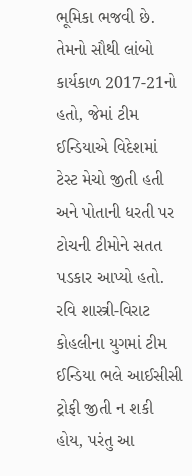ભૂમિકા ભજવી છે. તેમનો સૌથી લાંબો કાર્યકાળ 2017-21નો હતો, જેમાં ટીમ ઈન્ડિયાએ વિદેશમાં ટેસ્ટ મેચો જીતી હતી અને પોતાની ધરતી પર ટોચની ટીમોને સતત પડકાર આપ્યો હતો. રવિ શાસ્ત્રી-વિરાટ કોહલીના યુગમાં ટીમ ઈન્ડિયા ભલે આઈસીસી ટ્રોફી જીતી ન શકી હોય, પરંતુ આ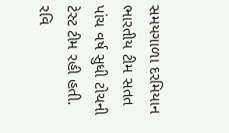સમયગાળા દરમિયાન ભારતીય ટીમ સતત પાંચ વર્ષ સુધી ટોચની ટેસ્ટ ટીમ રહી હતી. રવિ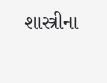શાસ્ત્રીના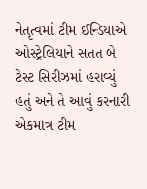નેતૃત્વમાં ટીમ ઈન્ડિયાએ ઓસ્ટ્રેલિયાને સતત બે ટેસ્ટ સિરીઝમાં હરાવ્યું હતું અને તે આવું કરનારી એકમાત્ર ટીમ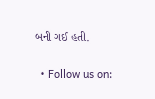બની ગઈ હતી.

  • Follow us on: